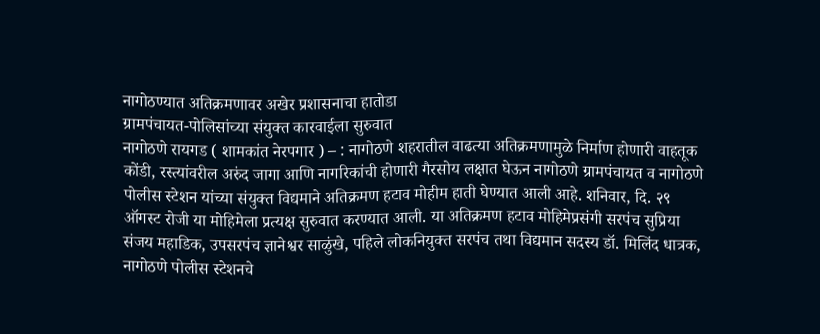नागोठण्यात अतिक्रमणावर अखेर प्रशासनाचा हातोडा
ग्रामपंचायत-पोलिसांच्या संयुक्त कारवाईला सुरुवात
नागोठणे रायगड ( शामकांत नेरपगार ) – : नागोठणे शहरातील वाढत्या अतिक्रमणामुळे निर्माण होणारी वाहतूक कोंडी, रस्त्यांवरील अरुंद जागा आणि नागरिकांची होणारी गैरसोय लक्षात घेऊन नागोठणे ग्रामपंचायत व नागोठणे पोलीस स्टेशन यांच्या संयुक्त विद्यमाने अतिक्रमण हटाव मोहीम हाती घेण्यात आली आहे. शनिवार, दि. २९ ऑगस्ट रोजी या मोहिमेला प्रत्यक्ष सुरुवात करण्यात आली. या अतिक्रमण हटाव मोहिमेप्रसंगी सरपंच सुप्रिया संजय महाडिक, उपसरपंच ज्ञानेश्वर साळुंखे, पहिले लोकनियुक्त सरपंच तथा विद्यमान सदस्य डॉ. मिलिंद धात्रक, नागोठणे पोलीस स्टेशनचे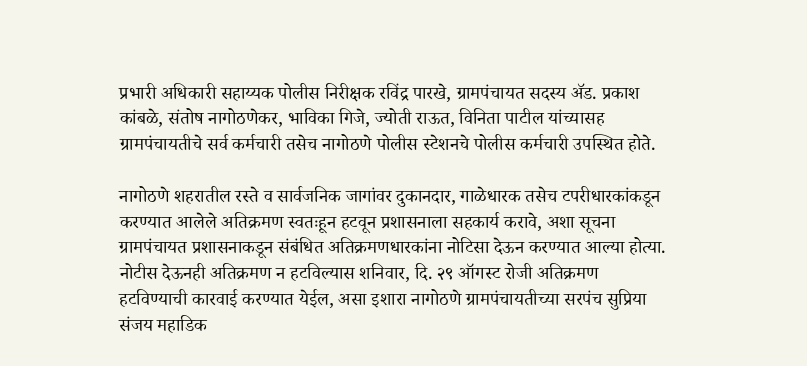प्रभारी अधिकारी सहाय्यक पोलीस निरीक्षक रविंद्र पारखे, ग्रामपंचायत सदस्य ॲड. प्रकाश कांबळे, संतोष नागोठणेकर, भाविका गिजे, ज्योती राऊत, विनिता पाटील यांच्यासह ग्रामपंचायतीचे सर्व कर्मचारी तसेच नागोठणे पोलीस स्टेशनचे पोलीस कर्मचारी उपस्थित होते.

नागोठणे शहरातील रस्ते व सार्वजनिक जागांवर दुकानदार, गाळेधारक तसेच टपरीधारकांकडून करण्यात आलेले अतिक्रमण स्वतःहून हटवून प्रशासनाला सहकार्य करावे, अशा सूचना ग्रामपंचायत प्रशासनाकडून संबंधित अतिक्रमणधारकांना नोटिसा देऊन करण्यात आल्या होत्या. नोटीस देऊनही अतिक्रमण न हटविल्यास शनिवार, दि. २९ ऑगस्ट रोजी अतिक्रमण हटविण्याची कारवाई करण्यात येईल, असा इशारा नागोठणे ग्रामपंचायतीच्या सरपंच सुप्रिया संजय महाडिक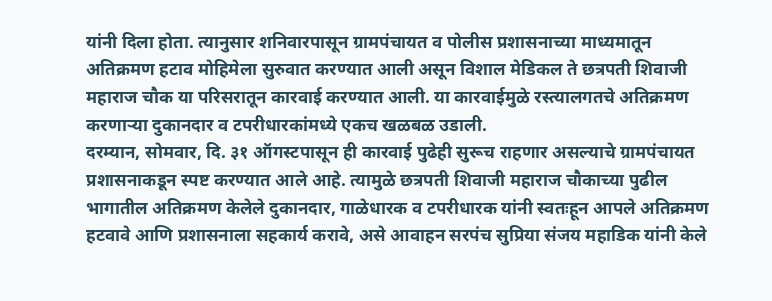यांनी दिला होता. त्यानुसार शनिवारपासून ग्रामपंचायत व पोलीस प्रशासनाच्या माध्यमातून अतिक्रमण हटाव मोहिमेला सुरुवात करण्यात आली असून विशाल मेडिकल ते छत्रपती शिवाजी महाराज चौक या परिसरातून कारवाई करण्यात आली. या कारवाईमुळे रस्त्यालगतचे अतिक्रमण करणाऱ्या दुकानदार व टपरीधारकांमध्ये एकच खळबळ उडाली.
दरम्यान, सोमवार, दि. ३१ ऑगस्टपासून ही कारवाई पुढेही सुरूच राहणार असल्याचे ग्रामपंचायत प्रशासनाकडून स्पष्ट करण्यात आले आहे. त्यामुळे छत्रपती शिवाजी महाराज चौकाच्या पुढील भागातील अतिक्रमण केलेले दुकानदार, गाळेधारक व टपरीधारक यांनी स्वतःहून आपले अतिक्रमण हटवावे आणि प्रशासनाला सहकार्य करावे, असे आवाहन सरपंच सुप्रिया संजय महाडिक यांनी केले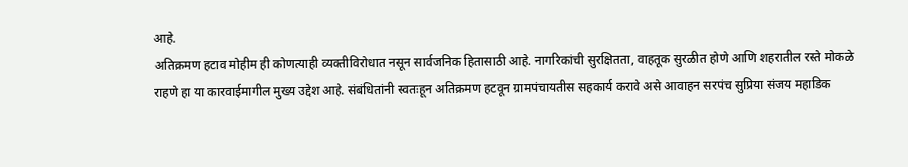आहे.
अतिक्रमण हटाव मोहीम ही कोणत्याही व्यक्तीविरोधात नसून सार्वजनिक हितासाठी आहे. नागरिकांची सुरक्षितता, वाहतूक सुरळीत होणे आणि शहरातील रस्ते मोकळे राहणे हा या कारवाईमागील मुख्य उद्देश आहे. संबंधितांनी स्वतःहून अतिक्रमण हटवून ग्रामपंचायतीस सहकार्य करावे असे आवाहन सरपंच सुप्रिया संजय महाडिक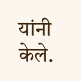यांनी केले.